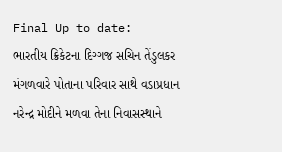Final Up to date:
ભારતીય ક્રિકેટના દિગ્ગજ સચિન તેંડુલકર મંગળવારે પોતાના પરિવાર સાથે વડાપ્રધાન નરેન્દ્ર મોદીને મળવા તેના નિવાસસ્થાને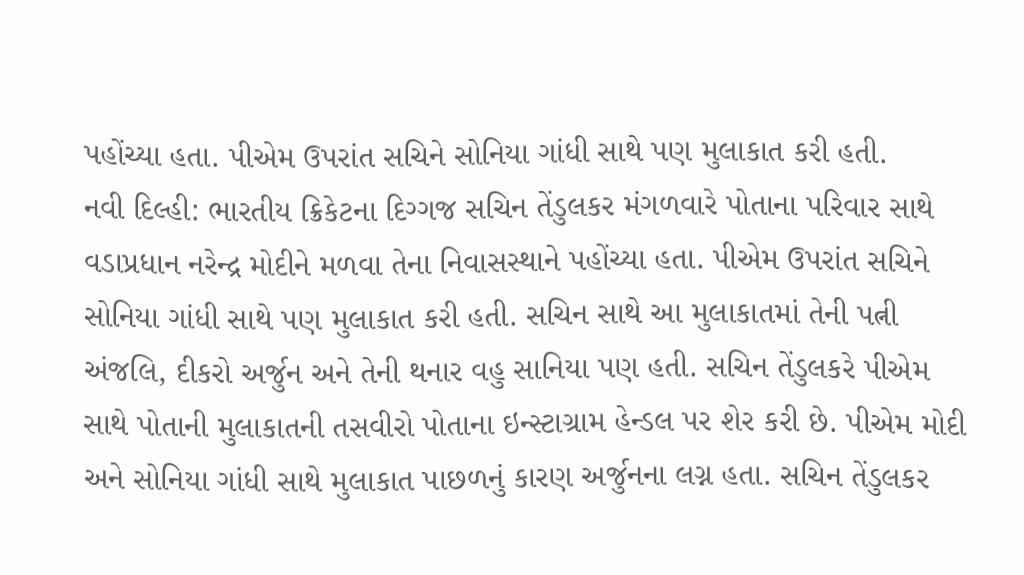પહોંચ્યા હતા. પીએમ ઉપરાંત સચિને સોનિયા ગાંધી સાથે પણ મુલાકાત કરી હતી.
નવી દિલ્હી: ભારતીય ક્રિકેટના દિગ્ગજ સચિન તેંડુલકર મંગળવારે પોતાના પરિવાર સાથે વડાપ્રધાન નરેન્દ્ર મોદીને મળવા તેના નિવાસસ્થાને પહોંચ્યા હતા. પીએમ ઉપરાંત સચિને સોનિયા ગાંધી સાથે પણ મુલાકાત કરી હતી. સચિન સાથે આ મુલાકાતમાં તેની પત્ની અંજલિ, દીકરો અર્જુન અને તેની થનાર વહુ સાનિયા પણ હતી. સચિન તેંડુલકરે પીએમ સાથે પોતાની મુલાકાતની તસવીરો પોતાના ઇન્સ્ટાગ્રામ હેન્ડલ પર શેર કરી છે. પીએમ મોદી અને સોનિયા ગાંધી સાથે મુલાકાત પાછળનું કારણ અર્જુનના લગ્ન હતા. સચિન તેંડુલકર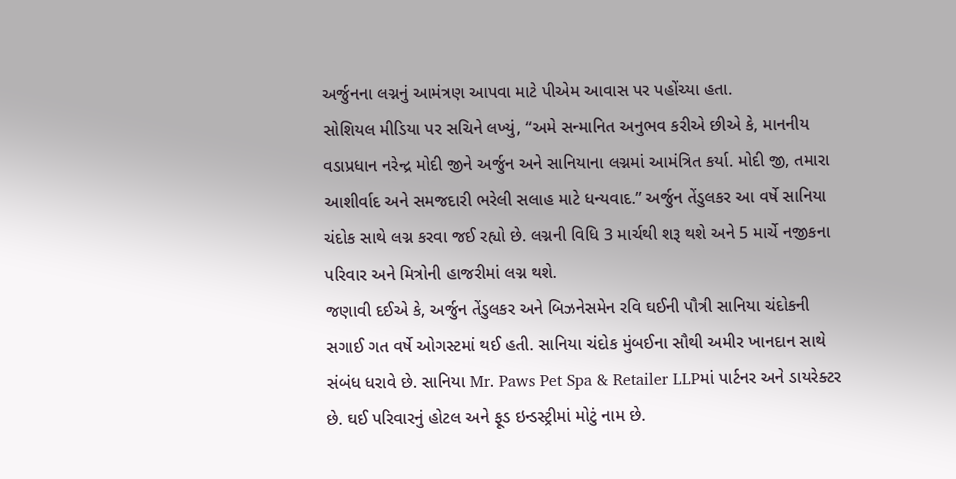અર્જુનના લગ્નનું આમંત્રણ આપવા માટે પીએમ આવાસ પર પહોંચ્યા હતા.
સોશિયલ મીડિયા પર સચિને લખ્યું, “અમે સન્માનિત અનુભવ કરીએ છીએ કે, માનનીય વડાપ્રધાન નરેન્દ્ર મોદી જીને અર્જુન અને સાનિયાના લગ્નમાં આમંત્રિત કર્યા. મોદી જી, તમારા આશીર્વાદ અને સમજદારી ભરેલી સલાહ માટે ધન્યવાદ.” અર્જુન તેંડુલકર આ વર્ષે સાનિયા ચંદોક સાથે લગ્ન કરવા જઈ રહ્યો છે. લગ્નની વિધિ 3 માર્ચથી શરૂ થશે અને 5 માર્ચે નજીકના પરિવાર અને મિત્રોની હાજરીમાં લગ્ન થશે.
જણાવી દઈએ કે, અર્જુન તેંડુલકર અને બિઝનેસમેન રવિ ઘઈની પૌત્રી સાનિયા ચંદોકની સગાઈ ગત વર્ષે ઓગસ્ટમાં થઈ હતી. સાનિયા ચંદોક મુંબઈના સૌથી અમીર ખાનદાન સાથે સંબંધ ધરાવે છે. સાનિયા Mr. Paws Pet Spa & Retailer LLPમાં પાર્ટનર અને ડાયરેક્ટર છે. ઘઈ પરિવારનું હોટલ અને ફૂડ ઇન્ડસ્ટ્રીમાં મોટું નામ છે.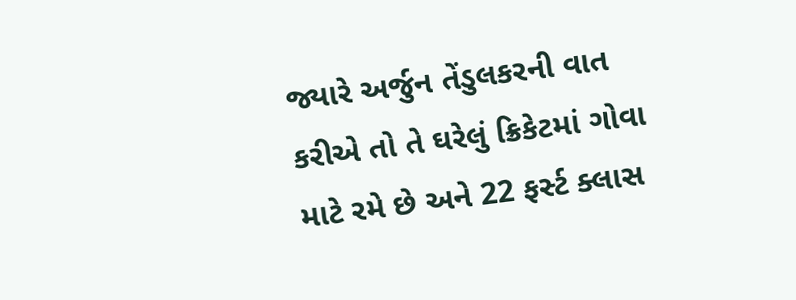જ્યારે અર્જુન તેંડુલકરની વાત કરીએ તો તે ઘરેલું ક્રિકેટમાં ગોવા માટે રમે છે અને 22 ફર્સ્ટ ક્લાસ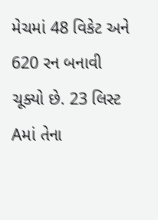મેચમાં 48 વિકેટ અને 620 રન બનાવી ચૂક્યો છે. 23 લિસ્ટ Aમાં તેના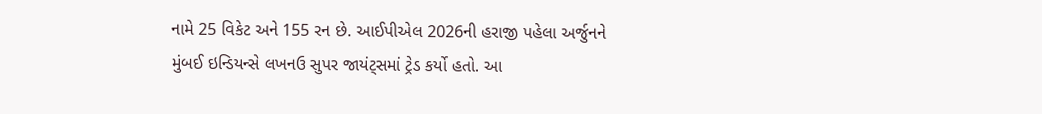નામે 25 વિકેટ અને 155 રન છે. આઈપીએલ 2026ની હરાજી પહેલા અર્જુનને મુંબઈ ઇન્ડિયન્સે લખનઉ સુપર જાયંટ્સમાં ટ્રેડ કર્યો હતો. આ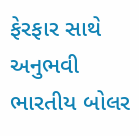ફેરફાર સાથે અનુભવી ભારતીય બોલર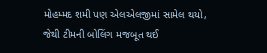મોહમ્મદ શમી પણ એલએલજીમાં સામેલ થયો, જેથી ટીમની બોલિંગ મજબૂત થઈ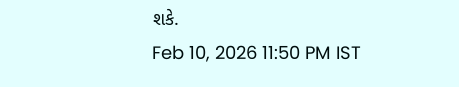શકે.
Feb 10, 2026 11:50 PM IST